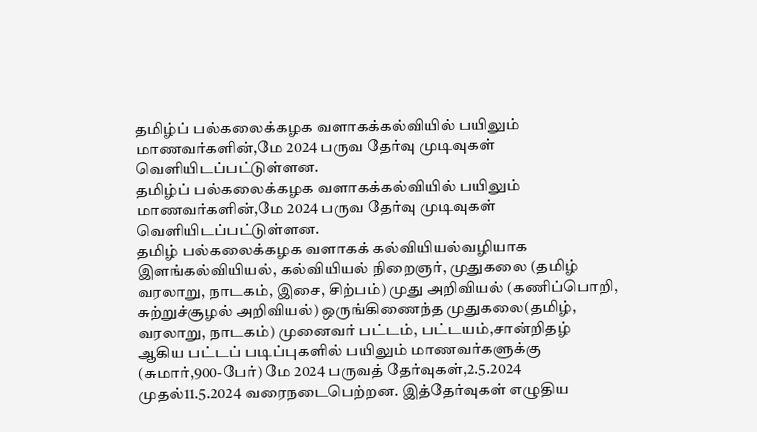தமிழ்ப் பல்கலைக்கழக வளாகக்கல்வியில் பயிலும் மாணவர்களின்,மே 2024 பருவ தேர்வு முடிவுகள் வெளியிடப்பட்டுள்ளன.
தமிழ்ப் பல்கலைக்கழக வளாகக்கல்வியில் பயிலும் மாணவர்களின்,மே 2024 பருவ தேர்வு முடிவுகள் வெளியிடப்பட்டுள்ளன.
தமிழ் பல்கலைக்கழக வளாகக் கல்வியியல்வழியாக இளங்கல்வியியல், கல்வியியல் நிறைஞர், முதுகலை (தமிழ் வரலாறு, நாடகம், இசை, சிற்பம்) முது அறிவியல் (கணிப்பொறி, சுற்றுச்சூழல் அறிவியல்) ஒருங்கிணைந்த முதுகலை(தமிழ், வரலாறு, நாடகம்) முனைவர் பட்டம், பட்டயம்,சான்றிதழ் ஆகிய பட்டப் படிப்புகளில் பயிலும் மாணவர்களுக்கு (சுமார்,900-பேர்) மே 2024 பருவத் தேர்வுகள்,2.5.2024 முதல்11.5.2024 வரைநடைபெற்றன. இத்தேர்வுகள் எழுதிய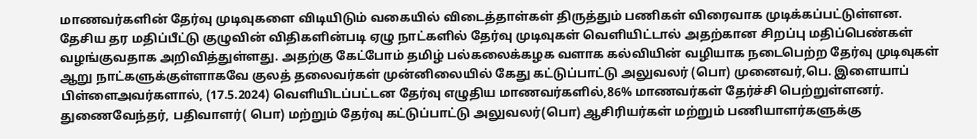மாணவர்களின் தேர்வு முடிவுகளை விடியிடும் வகையில் விடைத்தாள்கள் திருத்தும் பணிகள் விரைவாக முடிக்கப்பட்டுள்ளன. தேசிய தர மதிப்பீட்டு குழுவின் விதிகளின்படி ஏழு நாட்களில் தேர்வு முடிவுகள் வெளியிட்டால் அதற்கான சிறப்பு மதிப்பெண்கள் வழங்குவதாக அறிவித்துள்ளது. அதற்கு கேட்போம் தமிழ் பல்கலைக்கழக வளாக கல்வியின் வழியாக நடைபெற்ற தேர்வு முடிவுகள் ஆறு நாட்களுக்குள்ளாகவே குலத் தலைவர்கள் முன்னிலையில் கேது கட்டுப்பாட்டு அலுவலர் (பொ) முனைவர்,பெ. இளையாப் பிள்ளைஅவர்களால், (17.5.2024) வெளியிடப்பட்டன தேர்வு எழுதிய மாணவர்களில்,86% மாணவர்கள் தேர்ச்சி பெற்றுள்ளனர். துணைவேந்தர், பதிவாளர்( பொ) மற்றும் தேர்வு கட்டுப்பாட்டு அலுவலர்(பொ) ஆசிரியர்கள் மற்றும் பணியாளர்களுக்கு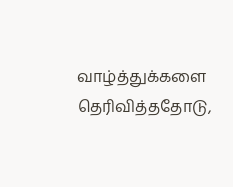வாழ்த்துக்களை தெரிவித்ததோடு,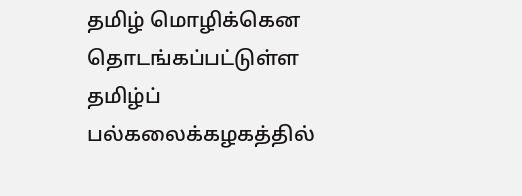தமிழ் மொழிக்கென தொடங்கப்பட்டுள்ள தமிழ்ப் பல்கலைக்கழகத்தில்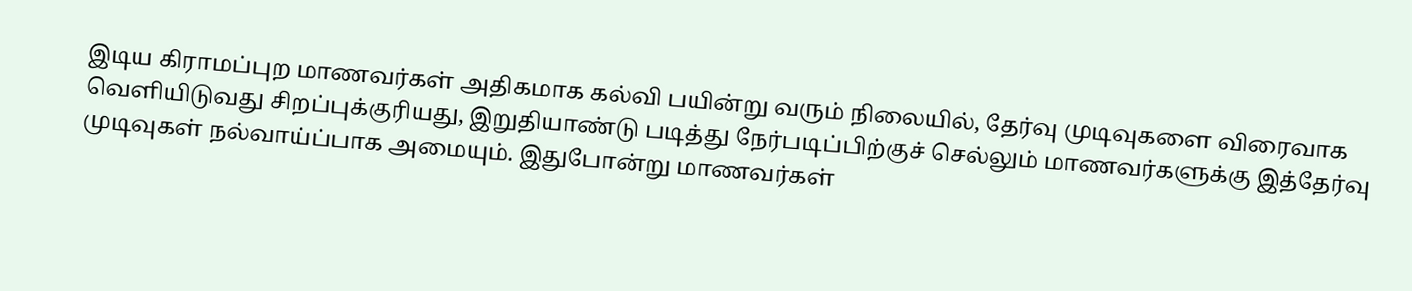இடிய கிராமப்புற மாணவர்கள் அதிகமாக கல்வி பயின்று வரும் நிலையில், தேர்வு முடிவுகளை விரைவாக வெளியிடுவது சிறப்புக்குரியது, இறுதியாண்டு படித்து நேர்படிப்பிற்குச் செல்லும் மாணவர்களுக்கு இத்தேர்வு முடிவுகள் நல்வாய்ப்பாக அமையும். இதுபோன்று மாணவர்கள்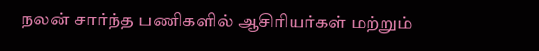நலன் சார்ந்த பணிகளில் ஆசிரியர்கள் மற்றும்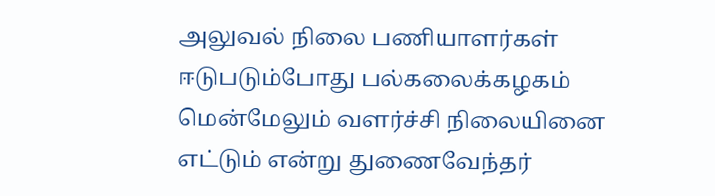அலுவல் நிலை பணியாளர்கள் ஈடுபடும்போது பல்கலைக்கழகம் மென்மேலும் வளர்ச்சி நிலையினை எட்டும் என்று துணைவேந்தர்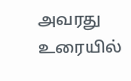அவரது உரையில்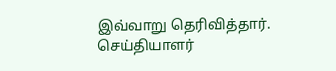இவ்வாறு தெரிவித்தார்.
செய்தியாளர்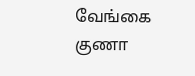வேங்கை குணா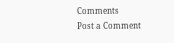Comments
Post a Comment